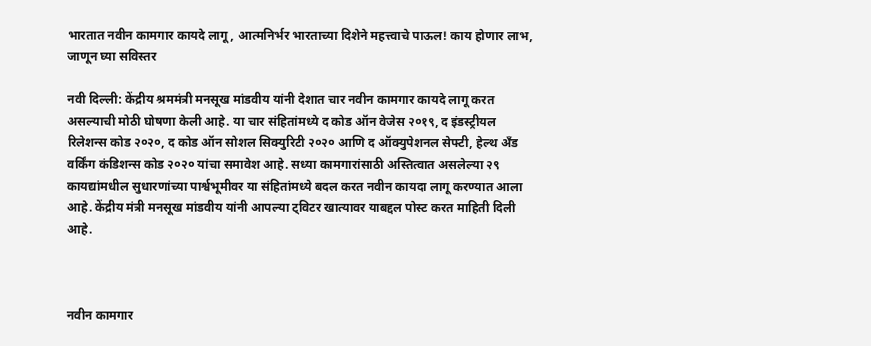भारतात नवीन कामगार कायदे लागू, आत्मनिर्भर भारताच्या दिशेने महत्त्वाचे पाऊल! काय होणार लाभ, जाणून घ्या सविस्तर

नवी दिल्ली: केंद्रीय श्रममंत्री मनसूख मांडवीय यांनी देशात चार नवीन कामगार कायदे लागू करत असल्याची मोठी घोषणा केली आहे. या चार संहितांमध्ये द कोड ऑन वेजेस २०१९, द इंडस्ट्रीयल रिलेशन्स कोड २०२०, द कोड ऑन सोशल सिक्युरिटी २०२० आणि द ऑक्युपेशनल सेफ्टी, हेल्थ अँड वर्किंग कंडिशन्स कोड २०२० यांचा समावेश आहे. सध्या कामगारांसाठी अस्तित्वात असलेल्या २९ कायद्यांमधील सुधारणांच्या पार्श्वभूमीवर या संहितांमध्ये बदल करत नवीन कायदा लागू करण्यात आला आहे. केंद्रीय मंत्री मनसूख मांडवीय यांनी आपल्या ट्विटर खात्यावर याबद्दल पोस्ट करत माहिती दिली आहे.



नवीन कामगार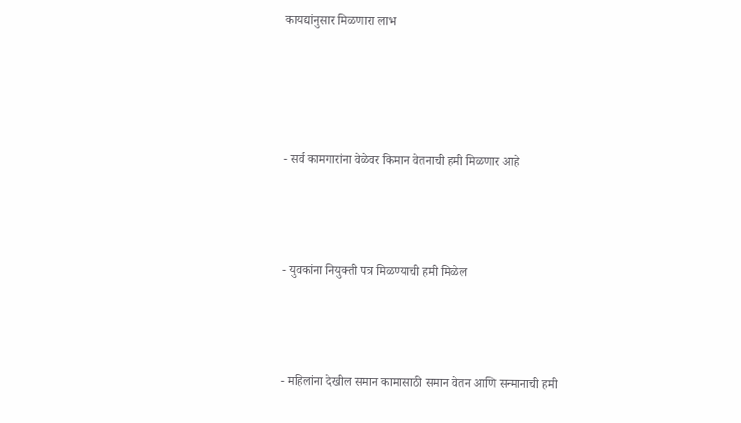कायद्यांनुसार मिळणारा लाभ




- सर्व कामगारांना वेळेवर किमान वेतनाची हमी मिळणार आहे



- युवकांना नियुक्ती पत्र मिळण्याची हमी मिळेल



- महिलांना देखील समान कामासाठी समान वेतन आणि सन्मानाची हमी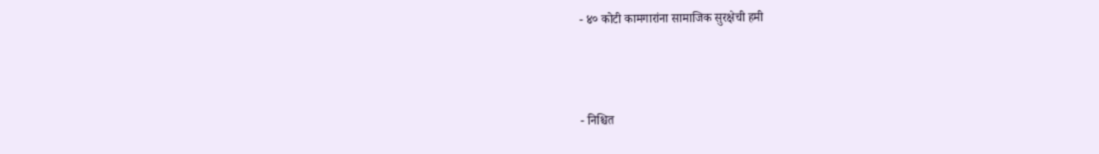- ४० कोटी कामगारांना सामाजिक सुरक्षेची हमी



- निश्चित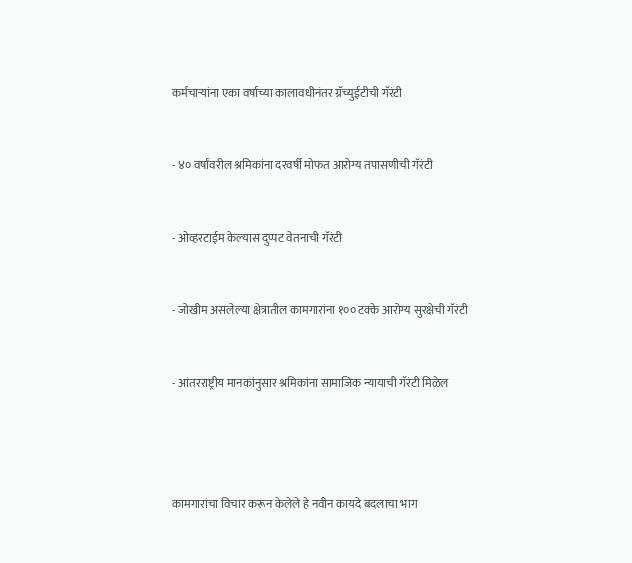कर्मचाऱ्यांना एका वर्षाच्या कालावधीनंतर ग्रॅच्युईटीची गॅरंटी


- ४० वर्षांवरील श्रमिकांना दरवर्षी मोफत आरोग्य तपासणीची गॅरंटी


- ओव्हरटाईम केल्यास दुप्पट वेतनाची गॅरंटी


- जोखीम असलेल्या क्षेत्रातील कामगारांना १०० टक्के आरोग्य सुरक्षेची गॅरंटी


- आंतरराष्ट्रीय मानकांनुसार श्रमिकांना सामाजिक न्यायाची गॅरंटी मिळेल




कामगारांचा विचार करून केलेले हे नवीन कायदे बदलाचा भाग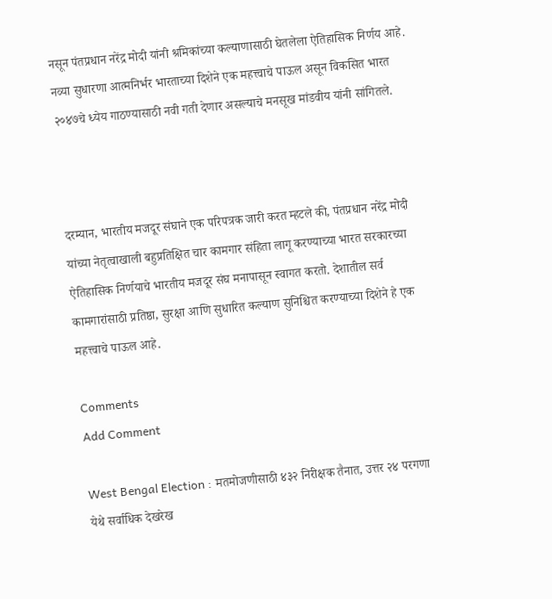नसून पंतप्रधान नरेंद्र मोदी यांनी श्रमिकांच्या कल्याणासाठी घेतलेला ऐतिहासिक निर्णय आहे. नव्या सुधारणा आत्मनिर्भर भारताच्या दिशेने एक महत्त्वाचे पाऊल असून विकसित भारत २०४७चे ध्येय गाठण्यासाठी नवी गती देणार असल्याचे मनसूख मांडवीय यांनी सांगितले.



दरम्यान, भारतीय मजदूर संघाने एक परिपत्रक जारी करत म्हटले की, पंतप्रधान नरेंद्र मोदी यांच्या नेतृत्वाखाली बहुप्रतिक्षित चार कामगार संहिता लागू करण्याच्या भारत सरकारच्या ऐतिहासिक निर्णयाचे भारतीय मजदूर संघ मनापासून स्वागत करतो. देशातील सर्व कामगारांसाठी प्रतिष्ठा, सुरक्षा आणि सुधारित कल्याण सुनिश्चित करण्याच्या दिशेने हे एक महत्त्वाचे पाऊल आहे.

Comments
Add Comment

West Bengal Election : मतमोजणीसाठी ४३२ निरीक्षक तैनात, उत्तर २४ परगणा येथे सर्वाधिक देखरेख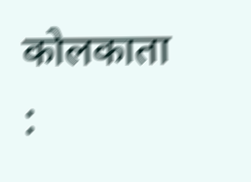कोलकाता  :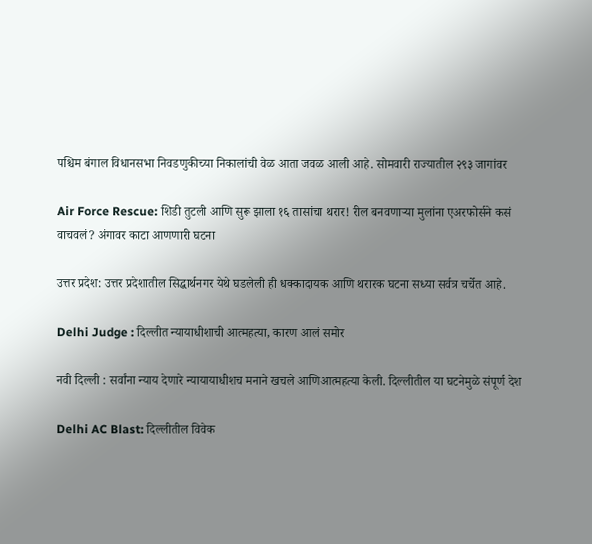पश्चिम बंगाल विधानसभा निवडणुकीच्या निकालांची वेळ आता जवळ आली आहे. सोमवारी राज्यातील २९३ जागांवर

Air Force Rescue: शिडी तुटली आणि सुरू झाला १६ तासांचा थरार! रील बनवणाऱ्या मुलांना एअरफोर्सने कसं वाचवलं? अंगावर काटा आणणारी घटना

उत्तर प्रदेश: उत्तर प्रदेशातील सिद्धार्थनगर येथे घडलेली ही धक्कादायक आणि थरारक घटना सध्या सर्वत्र चर्चेत आहे.

Delhi Judge : दिल्लीत न्यायाधीशाची आत्महत्या, कारण आलं समोर

नवी दिल्ली : सर्वांना न्याय देणारे न्यायायाधीशच मनाने खचले आणिआत्महत्या केली. दिल्लीतील या घटनेमुळे संपूर्ण देश

Delhi AC Blast: दिल्लीतील विवेक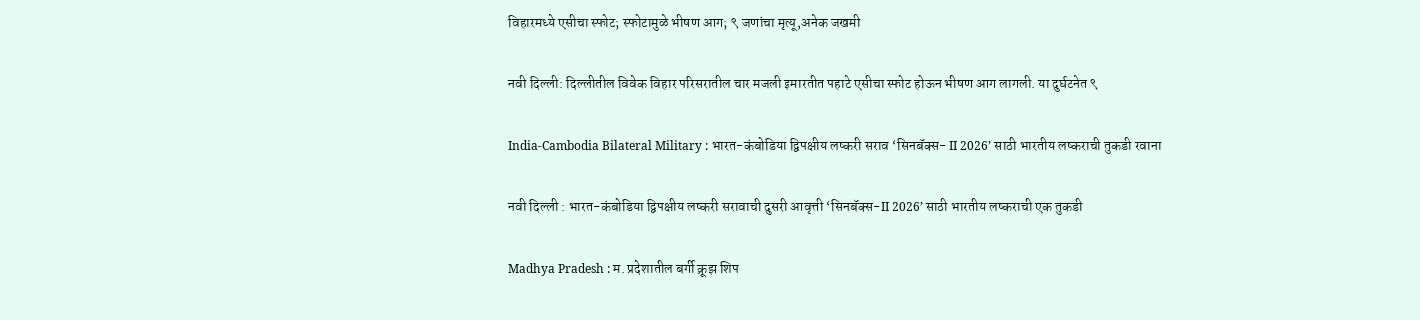विहारमध्ये एसीचा स्फोट; स्फोटामुळे भीषण आग; ९ जणांचा मृत्यू,अनेक जखमी

नवी दिल्ली: दिल्लीतील विवेक विहार परिसरातील चार मजली इमारतीत पहाटे एसीचा स्फोट होऊन भीषण आग लागली. या दुर्घटनेत ९

India-Cambodia Bilateral Military : भारत-कंबोडिया द्विपक्षीय लष्करी सराव ‘सिनबॅक्स- II 2026’ साठी भारतीय लष्कराची तुकडी रवाना

नवी दिल्ली : भारत-कंबोडिया द्विपक्षीय लष्करी सरावाची दुसरी आवृत्ती ‘सिनबॅक्स-II 2026’ साठी भारतीय लष्कराची एक तुकडी

Madhya Pradesh : म. प्रदेशातील बर्गी क्रूझ शिप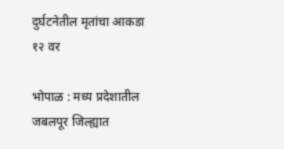दुर्घटनेतील मृतांचा आकडा १२ वर

भोपाळ : मध्य प्रदेशातील जबलपूर जिल्ह्यात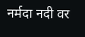नर्मदा नदी वर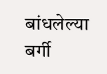बांधलेल्या बर्गी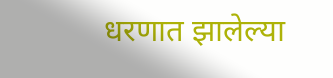धरणात झालेल्या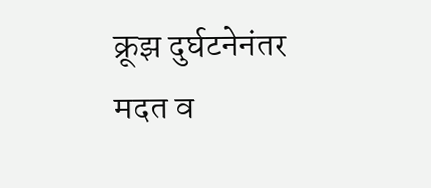क्रूझ दुर्घटनेनंतर मदत व